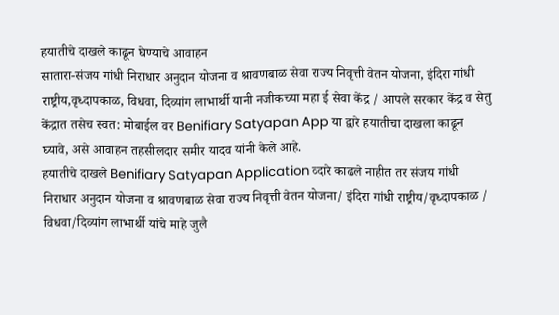हयातीचे दाखले काढून घेण्याचे आवाहन
सातारा-संजय गांधी निराधार अनुदान योजना व श्रावणबाळ सेवा राज्य निवृत्ती वेतन योजना, इंदिरा गांधी राष्ट्रीय,वृध्दापकाळ, विधवा, दिव्यांग लाभार्थी यानी नजीकच्या महा ई सेवा केंद्र / आपले सरकार केंद्र व सेतु केंद्रात तसेच स्वत: मोबाईल वर Benifiary Satyapan App या द्वारे हयातीचा दाखला काढून घ्यावे, असे आवाहन तहसीलदार समीर यादव यांनी केले आहे.
हयातीचे दाखले Benifiary Satyapan Application व्दारे काढले नाहीत तर संजय गांधी निराधार अनुदान योजना व श्रावणबाळ सेवा राज्य निवृत्ती वेतन योजना/ इंदिरा गांधी राष्ट्रीय/वृध्दापकाळ / विधवा/दिव्यांग लाभार्थी यांचे माहे जुलै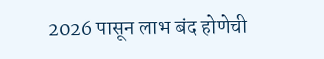2026 पासून लाभ बंद होणेची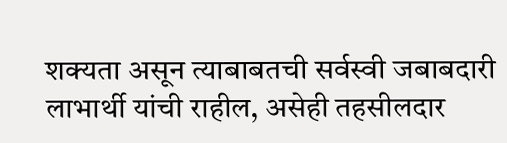शक्यता असून त्याबाबतची सर्वस्वी जबाबदारी लाभार्थी यांची राहील, असेही तहसीलदार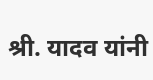श्री. यादव यांनी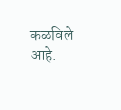कळविले आहे.